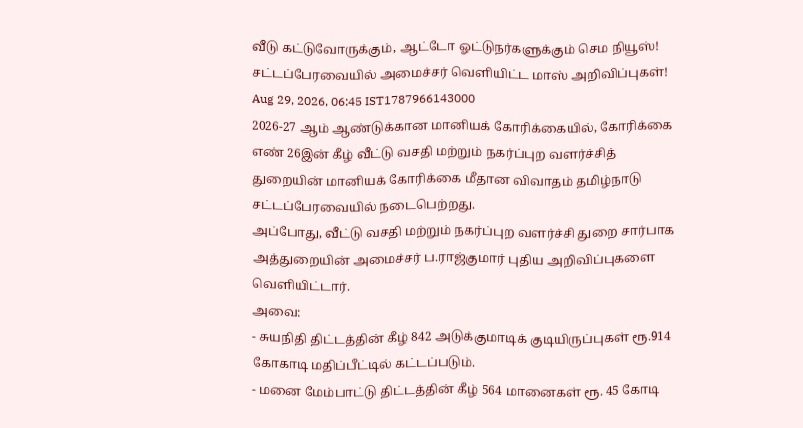வீடு கட்டுவோருக்கும், ஆட்டோ ஓட்டுநர்களுக்கும் செம நியூஸ்! சட்டப்பேரவையில் அமைச்சர் வெளியிட்ட மாஸ் அறிவிப்புகள்!
Aug 29, 2026, 06:45 IST1787966143000
2026-27 ஆம் ஆண்டுக்கான மானியக் கோரிக்கையில், கோரிக்கை எண் 26இன் கீழ் வீட்டு வசதி மற்றும் நகர்ப்புற வளர்ச்சித் துறையின் மானியக் கோரிக்கை மீதான விவாதம் தமிழ்நாடு சட்டப்பேரவையில் நடைபெற்றது.
அப்போது, வீட்டு வசதி மற்றும் நகர்ப்புற வளர்ச்சி துறை சார்பாக அத்துறையின் அமைச்சர் ப.ராஜ்குமார் புதிய அறிவிப்புகளை வெளியிட்டார்.
அவை:
- சுயநிதி திட்டத்தின் கீழ் 842 அடுக்குமாடிக் குடியிருப்புகள் ரூ.914 கோகாடி மதிப்பீட்டில் கட்டப்படும்.
- மனை மேம்பாட்டு திட்டத்தின் கீழ் 564 மானைகள் ரூ. 45 கோடி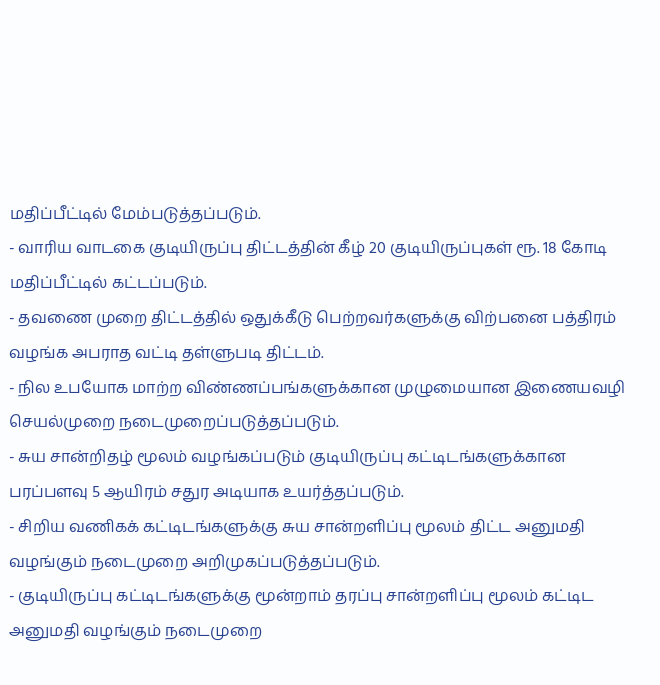மதிப்பீட்டில் மேம்படுத்தப்படும்.
- வாரிய வாடகை குடியிருப்பு திட்டத்தின் கீழ் 20 குடியிருப்புகள் ரூ. 18 கோடி மதிப்பீட்டில் கட்டப்படும்.
- தவணை முறை திட்டத்தில் ஒதுக்கீடு பெற்றவர்களுக்கு விற்பனை பத்திரம் வழங்க அபராத வட்டி தள்ளுபடி திட்டம்.
- நில உபயோக மாற்ற விண்ணப்பங்களுக்கான முழுமையான இணையவழி செயல்முறை நடைமுறைப்படுத்தப்படும்.
- சுய சான்றிதழ் மூலம் வழங்கப்படும் குடியிருப்பு கட்டிடங்களுக்கான பரப்பளவு 5 ஆயிரம் சதுர அடியாக உயர்த்தப்படும்.
- சிறிய வணிகக் கட்டிடங்களுக்கு சுய சான்றளிப்பு மூலம் திட்ட அனுமதி வழங்கும் நடைமுறை அறிமுகப்படுத்தப்படும்.
- குடியிருப்பு கட்டிடங்களுக்கு மூன்றாம் தரப்பு சான்றளிப்பு மூலம் கட்டிட அனுமதி வழங்கும் நடைமுறை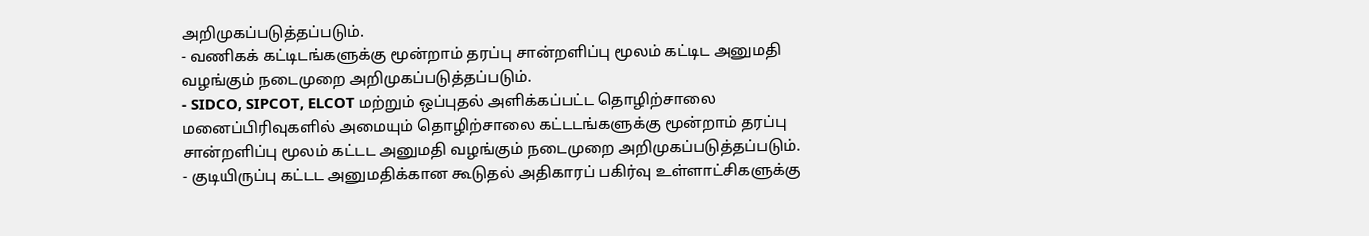அறிமுகப்படுத்தப்படும்.
- வணிகக் கட்டிடங்களுக்கு மூன்றாம் தரப்பு சான்றளிப்பு மூலம் கட்டிட அனுமதி வழங்கும் நடைமுறை அறிமுகப்படுத்தப்படும்.
- SIDCO, SIPCOT, ELCOT மற்றும் ஒப்புதல் அளிக்கப்பட்ட தொழிற்சாலை மனைப்பிரிவுகளில் அமையும் தொழிற்சாலை கட்டடங்களுக்கு மூன்றாம் தரப்பு சான்றளிப்பு மூலம் கட்டட அனுமதி வழங்கும் நடைமுறை அறிமுகப்படுத்தப்படும்.
- குடியிருப்பு கட்டட அனுமதிக்கான கூடுதல் அதிகாரப் பகிர்வு உள்ளாட்சிகளுக்கு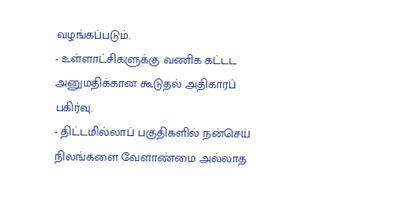வழங்கப்படும்.
- உள்ளாட்சிகளுக்கு வணிக கட்டட அனுமதிக்கான கூடுதல் அதிகாரப் பகிர்வு.
- திட்டமில்லாப் பகுதிகளில் நன்செய் நிலங்களை வேளாண்மை அல்லாத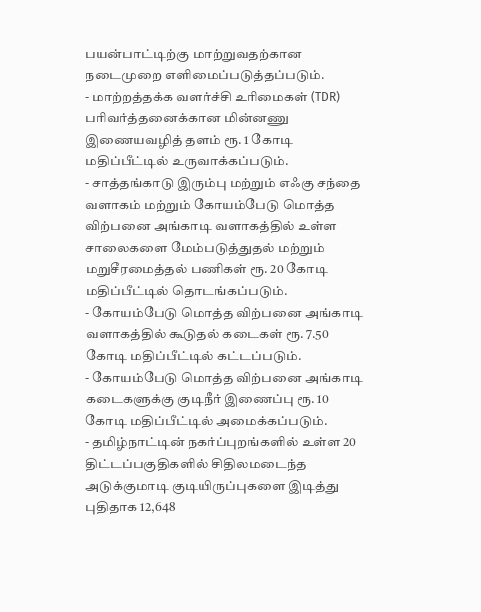பயன்பாட்டிற்கு மாற்றுவதற்கான நடைமுறை எளிமைப்படுத்தப்படும்.
- மாற்றத்தக்க வளர்ச்சி உரிமைகள் (TDR) பரிவர்த்தனைக்கான மின்னணு இணையவழித் தளம் ரூ. 1 கோடி மதிப்பீட்டில் உருவாக்கப்படும்.
- சாத்தங்காடு இரும்பு மற்றும் எஃகு சந்தை வளாகம் மற்றும் கோயம்பேடு மொத்த விற்பனை அங்காடி வளாகத்தில் உள்ள சாலைகளை மேம்படுத்துதல் மற்றும் மறுசீரமைத்தல் பணிகள் ரூ. 20 கோடி மதிப்பீட்டில் தொடங்கப்படும்.
- கோயம்பேடு மொத்த விற்பனை அங்காடி வளாகத்தில் கூடுதல் கடைகள் ரூ. 7.50 கோடி மதிப்பீட்டில் கட்டப்படும்.
- கோயம்பேடு மொத்த விற்பனை அங்காடி கடைகளுக்கு குடிநீர் இணைப்பு ரூ. 10 கோடி மதிப்பீட்டில் அமைக்கப்படும்.
- தமிழ்நாட்டின் நகர்ப்புறங்களில் உள்ள 20 திட்டப்பகுதிகளில் சிதிலமடைந்த அடுக்குமாடி குடியிருப்புகளை இடித்து புதிதாக 12,648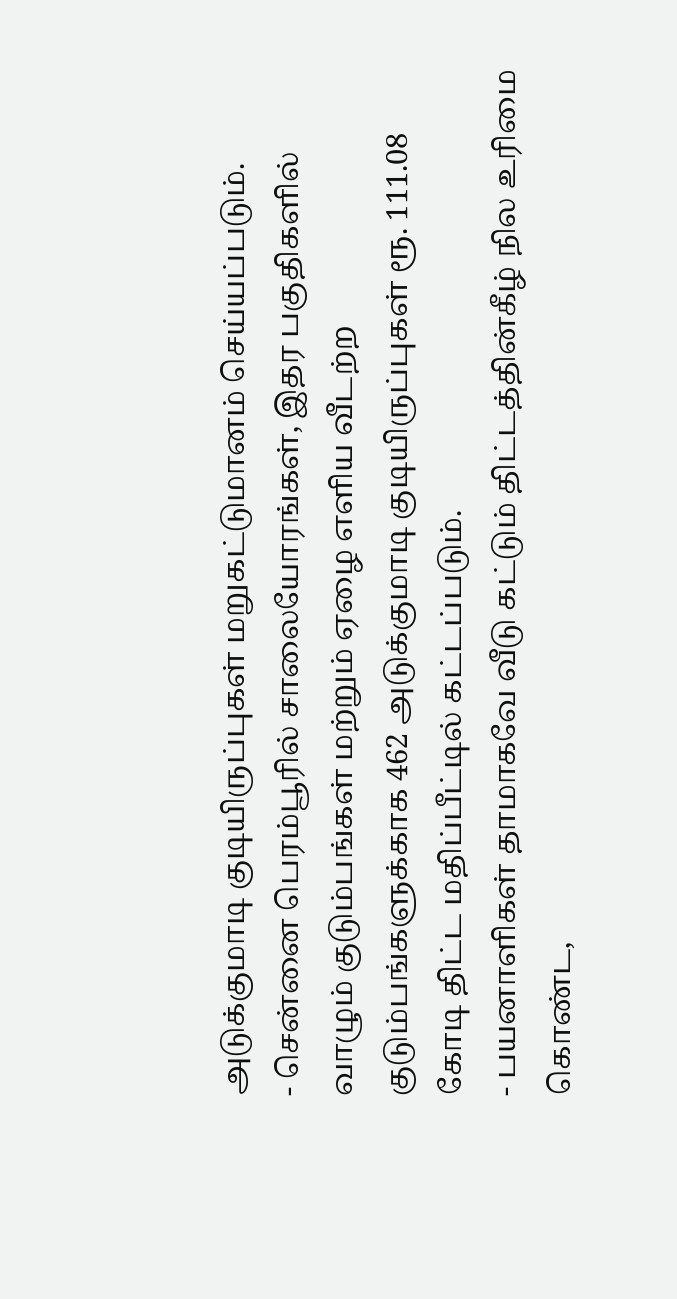அடுக்குமாடி குடியிருப்புகள் மறுகட்டுமானம் செய்யப்படும்.
- சென்னை பெரம்பூரில் சாலையோரங்கள், இதர பகுதிகளில் வாழும் குடும்பங்கள் மற்றும் ஏழை எளிய வீடற்ற குடும்பங்களுக்காக 462 அடுக்குமாடி குடியிருப்புகள் ரூ. 111.08 கோடி திட்ட மதிப்பீட்டில் கட்டப்படும்.
- பயனாளிகள் தாமாகவே வீடு கட்டும் திட்டத்தின்கீழ் நில உரிமை கொண்ட,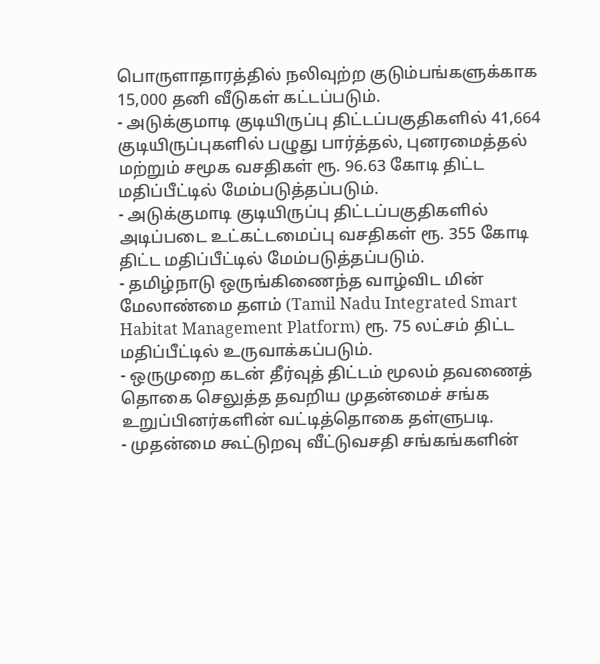பொருளாதாரத்தில் நலிவுற்ற குடும்பங்களுக்காக 15,000 தனி வீடுகள் கட்டப்படும்.
- அடுக்குமாடி குடியிருப்பு திட்டப்பகுதிகளில் 41,664 குடியிருப்புகளில் பழுது பார்த்தல், புனரமைத்தல் மற்றும் சமூக வசதிகள் ரூ. 96.63 கோடி திட்ட மதிப்பீட்டில் மேம்படுத்தப்படும்.
- அடுக்குமாடி குடியிருப்பு திட்டப்பகுதிகளில் அடிப்படை உட்கட்டமைப்பு வசதிகள் ரூ. 355 கோடி திட்ட மதிப்பீட்டில் மேம்படுத்தப்படும்.
- தமிழ்நாடு ஒருங்கிணைந்த வாழ்விட மின் மேலாண்மை தளம் (Tamil Nadu Integrated Smart Habitat Management Platform) ரூ. 75 லட்சம் திட்ட மதிப்பீட்டில் உருவாக்கப்படும்.
- ஒருமுறை கடன் தீர்வுத் திட்டம் மூலம் தவணைத் தொகை செலுத்த தவறிய முதன்மைச் சங்க உறுப்பினர்களின் வட்டித்தொகை தள்ளுபடி.
- முதன்மை கூட்டுறவு வீட்டுவசதி சங்கங்களின்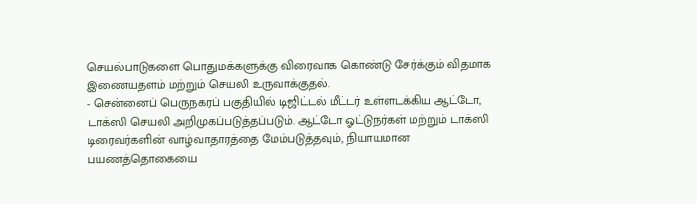செயல்பாடுகளை பொதுமக்களுக்கு விரைவாக கொண்டு சேர்க்கும் விதமாக இணையதளம் மற்றும் செயலி உருவாக்குதல்.
- சென்னைப் பெருநகரப் பகுதியில் டிஜிட்டல் மீட்டர் உள்ளடக்கிய ஆட்டோ, டாக்ஸி செயலி அறிமுகப்படுத்தப்படும். ஆட்டோ ஓட்டுநர்கள் மற்றும் டாக்ஸி டிரைவர்களின் வாழ்வாதாரத்தை மேம்படுத்தவும், நியாயமான பயணத்தொகையை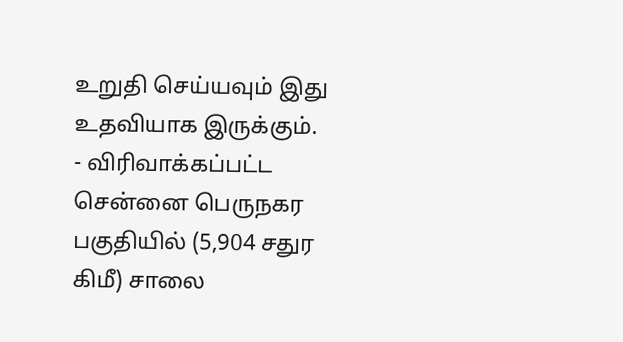உறுதி செய்யவும் இது உதவியாக இருக்கும்.
- விரிவாக்கப்பட்ட சென்னை பெருநகர பகுதியில் (5,904 சதுர கிமீ) சாலை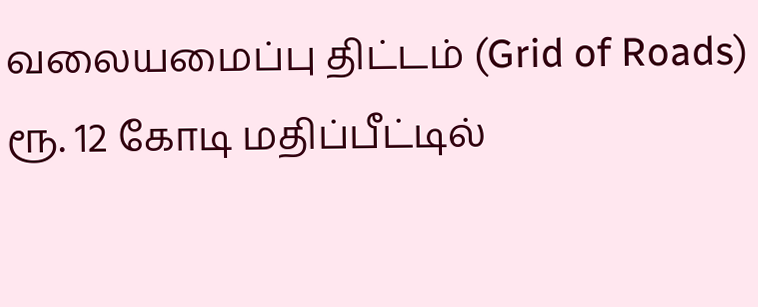வலையமைப்பு திட்டம் (Grid of Roads) ரூ. 12 கோடி மதிப்பீட்டில்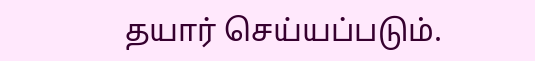தயார் செய்யப்படும்.